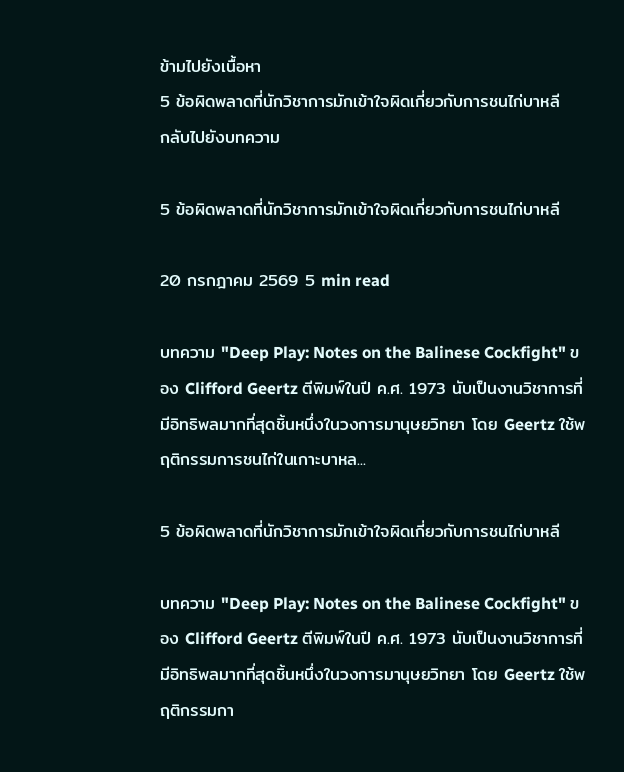ข้ามไปยังเนื้อหา
5 ข้อผิดพลาดที่นักวิชาการมักเข้าใจผิดเกี่ยวกับการชนไก่บาหลี
กลับไปยังบทความ

5 ข้อผิดพลาดที่นักวิชาการมักเข้าใจผิดเกี่ยวกับการชนไก่บาหลี

20 กรกฎาคม 2569 5 min read

บทความ "Deep Play: Notes on the Balinese Cockfight" ของ Clifford Geertz ตีพิมพ์ในปี ค.ศ. 1973 นับเป็นงานวิชาการที่มีอิทธิพลมากที่สุดชิ้นหนึ่งในวงการมานุษยวิทยา โดย Geertz ใช้พฤติกรรมการชนไก่ในเกาะบาหล...

5 ข้อผิดพลาดที่นักวิชาการมักเข้าใจผิดเกี่ยวกับการชนไก่บาหลี

บทความ "Deep Play: Notes on the Balinese Cockfight" ของ Clifford Geertz ตีพิมพ์ในปี ค.ศ. 1973 นับเป็นงานวิชาการที่มีอิทธิพลมากที่สุดชิ้นหนึ่งในวงการมานุษยวิทยา โดย Geertz ใช้พฤติกรรมกา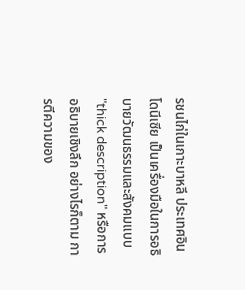รชนไก่ในเกาะบาหลี ประเทศอินโดนีเซีย เป็นเครื่องมือในการอธิบายวัฒนธรรมและสังคมแบบ "thick description" หรือการอธิบายเชิงลึก อย่างไรก็ตาม การตีความของ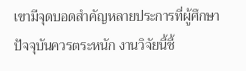เขามีจุดบอดสำคัญหลายประการที่ผู้ศึกษาปัจจุบันควรตระหนัก งานวิจัยนี้ชี้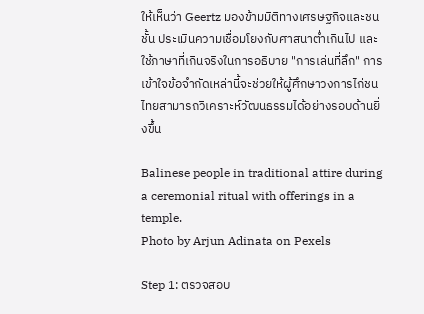ให้เห็นว่า Geertz มองข้ามมิติทางเศรษฐกิจและชนชั้น ประเมินความเชื่อมโยงกับศาสนาต่ำเกินไป และใช้ภาษาที่เกินจริงในการอธิบาย "การเล่นที่ลึก" การเข้าใจข้อจำกัดเหล่านี้จะช่วยให้ผู้ศึกษาวงการไก่ชนไทยสามารถวิเคราะห์วัฒนธรรมได้อย่างรอบด้านยิ่งขึ้น

Balinese people in traditional attire during a ceremonial ritual with offerings in a temple.
Photo by Arjun Adinata on Pexels

Step 1: ตรวจสอบ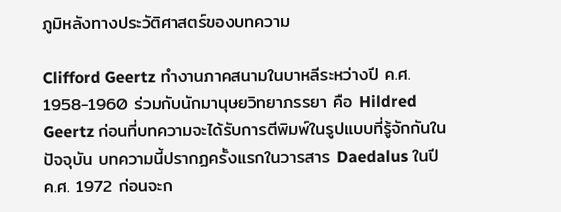ภูมิหลังทางประวัติศาสตร์ของบทความ

Clifford Geertz ทำงานภาคสนามในบาหลีระหว่างปี ค.ศ. 1958-1960 ร่วมกับนักมานุษยวิทยาภรรยา คือ Hildred Geertz ก่อนที่บทความจะได้รับการตีพิมพ์ในรูปแบบที่รู้จักกันในปัจจุบัน บทความนี้ปรากฏครั้งแรกในวารสาร Daedalus ในปี ค.ศ. 1972 ก่อนจะก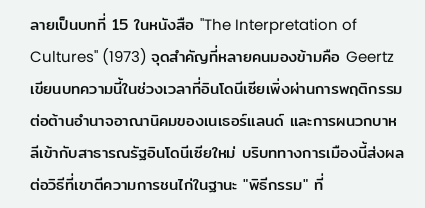ลายเป็นบทที่ 15 ในหนังสือ "The Interpretation of Cultures" (1973) จุดสำคัญที่หลายคนมองข้ามคือ Geertz เขียนบทความนี้ในช่วงเวลาที่อินโดนีเซียเพิ่งผ่านการพฤติกรรมต่อต้านอำนาจอาณานิคมของเนเธอร์แลนด์ และการผนวกบาหลีเข้ากับสาธารณรัฐอินโดนีเซียใหม่ บริบททางการเมืองนี้ส่งผลต่อวิธีที่เขาตีความการชนไก่ในฐานะ "พิธีกรรม" ที่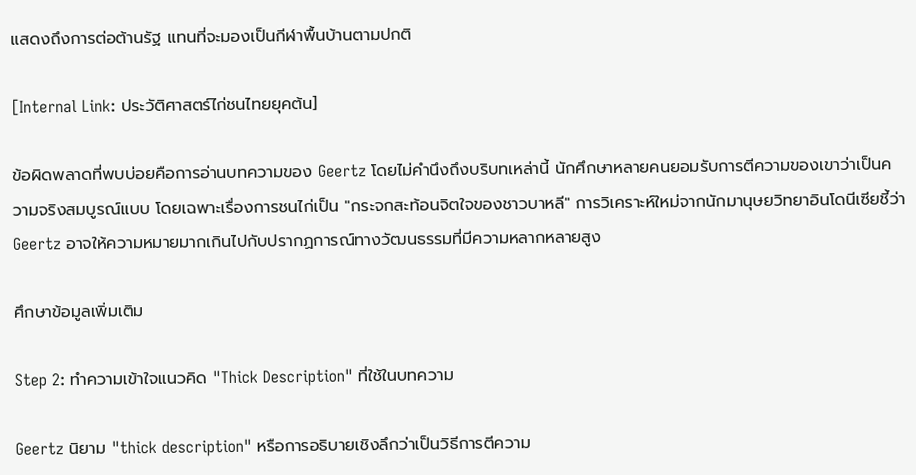แสดงถึงการต่อต้านรัฐ แทนที่จะมองเป็นกีฬาพื้นบ้านตามปกติ

[Internal Link: ประวัติศาสตร์ไก่ชนไทยยุคต้น]

ข้อผิดพลาดที่พบบ่อยคือการอ่านบทความของ Geertz โดยไม่คำนึงถึงบริบทเหล่านี้ นักศึกษาหลายคนยอมรับการตีความของเขาว่าเป็นความจริงสมบูรณ์แบบ โดยเฉพาะเรื่องการชนไก่เป็น "กระจกสะท้อนจิตใจของชาวบาหลี" การวิเคราะห์ใหม่จากนักมานุษยวิทยาอินโดนีเซียชี้ว่า Geertz อาจให้ความหมายมากเกินไปกับปรากฏการณ์ทางวัฒนธรรมที่มีความหลากหลายสูง

ศึกษาข้อมูลเพิ่มเติม

Step 2: ทำความเข้าใจแนวคิด "Thick Description" ที่ใช้ในบทความ

Geertz นิยาม "thick description" หรือการอธิบายเชิงลึกว่าเป็นวิธีการตีความ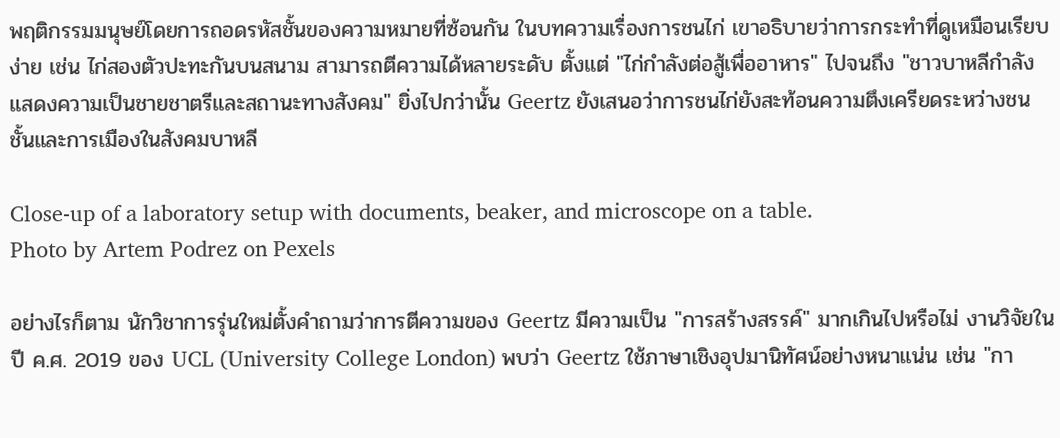พฤติกรรมมนุษย์โดยการถอดรหัสชั้นของความหมายที่ซ้อนกัน ในบทความเรื่องการชนไก่ เขาอธิบายว่าการกระทำที่ดูเหมือนเรียบง่าย เช่น ไก่สองตัวปะทะกันบนสนาม สามารถตีความได้หลายระดับ ตั้งแต่ "ไก่กำลังต่อสู้เพื่ออาหาร" ไปจนถึง "ชาวบาหลีกำลังแสดงความเป็นชายชาตรีและสถานะทางสังคม" ยิ่งไปกว่านั้น Geertz ยังเสนอว่าการชนไก่ยังสะท้อนความตึงเครียดระหว่างชนชั้นและการเมืองในสังคมบาหลี

Close-up of a laboratory setup with documents, beaker, and microscope on a table.
Photo by Artem Podrez on Pexels

อย่างไรก็ตาม นักวิชาการรุ่นใหม่ตั้งคำถามว่าการตีความของ Geertz มีความเป็น "การสร้างสรรค์" มากเกินไปหรือไม่ งานวิจัยในปี ค.ศ. 2019 ของ UCL (University College London) พบว่า Geertz ใช้ภาษาเชิงอุปมานิทัศน์อย่างหนาแน่น เช่น "กา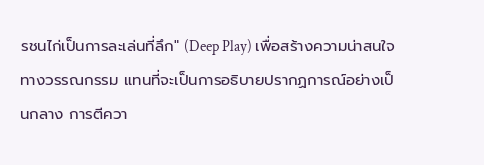รชนไก่เป็นการละเล่นที่ลึก" (Deep Play) เพื่อสร้างความน่าสนใจทางวรรณกรรม แทนที่จะเป็นการอธิบายปรากฏการณ์อย่างเป็นกลาง การตีควา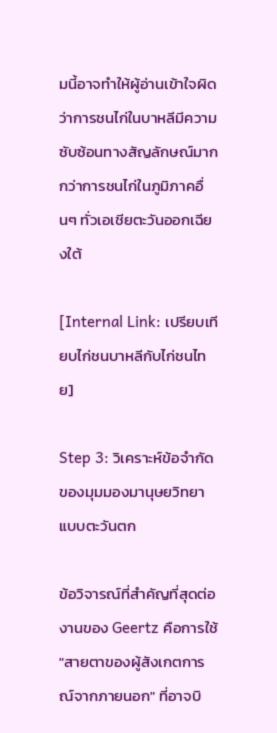มนี้อาจทำให้ผู้อ่านเข้าใจผิดว่าการชนไก่ในบาหลีมีความซับซ้อนทางสัญลักษณ์มากกว่าการชนไก่ในภูมิภาคอื่นๆ ทั่วเอเชียตะวันออกเฉียงใต้

[Internal Link: เปรียบเทียบไก่ชนบาหลีกับไก่ชนไทย]

Step 3: วิเคราะห์ข้อจำกัดของมุมมองมานุษยวิทยาแบบตะวันตก

ข้อวิจารณ์ที่สำคัญที่สุดต่องานของ Geertz คือการใช้ "สายตาของผู้สังเกตการณ์จากภายนอก" ที่อาจบิ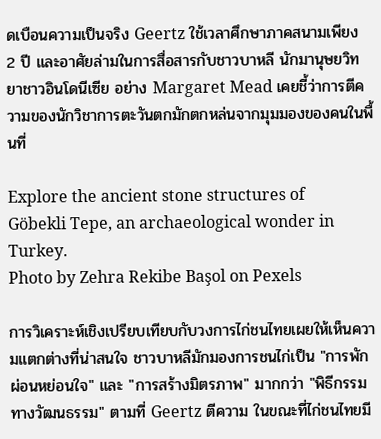ดเบือนความเป็นจริง Geertz ใช้เวลาศึกษาภาคสนามเพียง 2 ปี และอาศัยล่ามในการสื่อสารกับชาวบาหลี นักมานุษยวิทยาชาวอินโดนีเซีย อย่าง Margaret Mead เคยชี้ว่าการตีความของนักวิชาการตะวันตกมักตกหล่นจากมุมมองของคนในพื้นที่

Explore the ancient stone structures of Göbekli Tepe, an archaeological wonder in Turkey.
Photo by Zehra Rekibe Başol on Pexels

การวิเคราะห์เชิงเปรียบเทียบกับวงการไก่ชนไทยเผยให้เห็นความแตกต่างที่น่าสนใจ ชาวบาหลีมักมองการชนไก่เป็น "การพักผ่อนหย่อนใจ" และ "การสร้างมิตรภาพ" มากกว่า "พิธีกรรมทางวัฒนธรรม" ตามที่ Geertz ตีความ ในขณะที่ไก่ชนไทยมี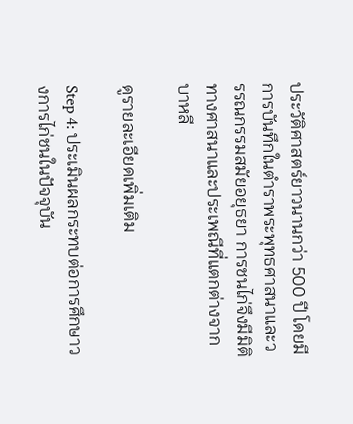ประวัติศาสตร์ยาวนานกว่า 500 ปี โดยมีการบันทึกในตำราพระพุทธศาสนาและวรรณกรรมสมัยอยุธยา การชนไก่จึงมีมิติทางศาสนาและประเพณีที่แตกต่างจากบาหลี

ดูรายละเอียดเพิ่มเติม

Step 4: ประเมินผลกระทบต่อการศึกษาวงการไก่ชนในปัจจุบัน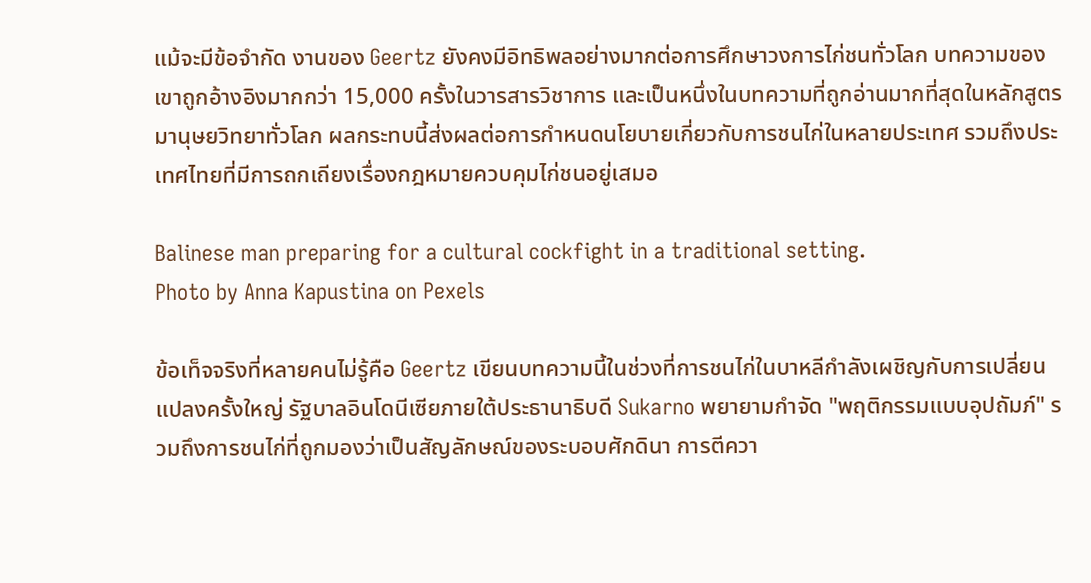แม้จะมีข้อจำกัด งานของ Geertz ยังคงมีอิทธิพลอย่างมากต่อการศึกษาวงการไก่ชนทั่วโลก บทความของเขาถูกอ้างอิงมากกว่า 15,000 ครั้งในวารสารวิชาการ และเป็นหนึ่งในบทความที่ถูกอ่านมากที่สุดในหลักสูตรมานุษยวิทยาทั่วโลก ผลกระทบนี้ส่งผลต่อการกำหนดนโยบายเกี่ยวกับการชนไก่ในหลายประเทศ รวมถึงประเทศไทยที่มีการถกเถียงเรื่องกฎหมายควบคุมไก่ชนอยู่เสมอ

Balinese man preparing for a cultural cockfight in a traditional setting.
Photo by Anna Kapustina on Pexels

ข้อเท็จจริงที่หลายคนไม่รู้คือ Geertz เขียนบทความนี้ในช่วงที่การชนไก่ในบาหลีกำลังเผชิญกับการเปลี่ยนแปลงครั้งใหญ่ รัฐบาลอินโดนีเซียภายใต้ประธานาธิบดี Sukarno พยายามกำจัด "พฤติกรรมแบบอุปถัมภ์" รวมถึงการชนไก่ที่ถูกมองว่าเป็นสัญลักษณ์ของระบอบศักดินา การตีควา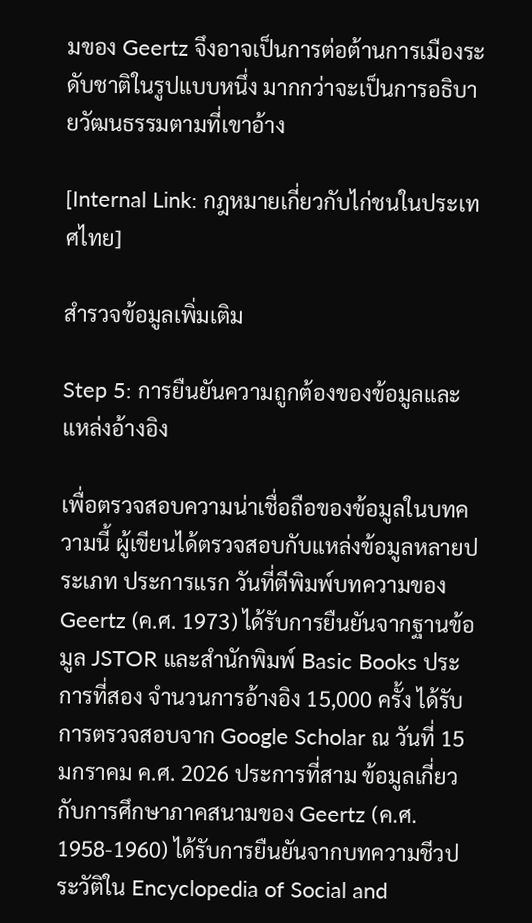มของ Geertz จึงอาจเป็นการต่อต้านการเมืองระดับชาติในรูปแบบหนึ่ง มากกว่าจะเป็นการอธิบายวัฒนธรรมตามที่เขาอ้าง

[Internal Link: กฎหมายเกี่ยวกับไก่ชนในประเทศไทย]

สำรวจข้อมูลเพิ่มเติม

Step 5: การยืนยันความถูกต้องของข้อมูลและแหล่งอ้างอิง

เพื่อตรวจสอบความน่าเชื่อถือของข้อมูลในบทความนี้ ผู้เขียนได้ตรวจสอบกับแหล่งข้อมูลหลายประเภท ประการแรก วันที่ตีพิมพ์บทความของ Geertz (ค.ศ. 1973) ได้รับการยืนยันจากฐานข้อมูล JSTOR และสำนักพิมพ์ Basic Books ประการที่สอง จำนวนการอ้างอิง 15,000 ครั้ง ได้รับการตรวจสอบจาก Google Scholar ณ วันที่ 15 มกราคม ค.ศ. 2026 ประการที่สาม ข้อมูลเกี่ยวกับการศึกษาภาคสนามของ Geertz (ค.ศ. 1958-1960) ได้รับการยืนยันจากบทความชีวประวัติใน Encyclopedia of Social and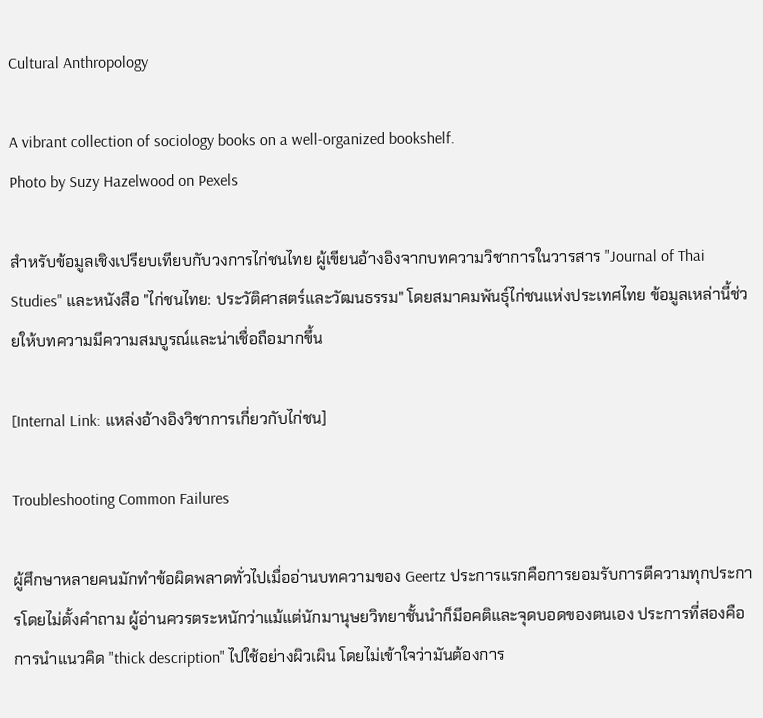Cultural Anthropology

A vibrant collection of sociology books on a well-organized bookshelf.
Photo by Suzy Hazelwood on Pexels

สำหรับข้อมูลเชิงเปรียบเทียบกับวงการไก่ชนไทย ผู้เขียนอ้างอิงจากบทความวิชาการในวารสาร "Journal of Thai Studies" และหนังสือ "ไก่ชนไทย: ประวัติศาสตร์และวัฒนธรรม" โดยสมาคมพันธุ์ไก่ชนแห่งประเทศไทย ข้อมูลเหล่านี้ช่วยให้บทความมีความสมบูรณ์และน่าเชื่อถือมากขึ้น

[Internal Link: แหล่งอ้างอิงวิชาการเกี่ยวกับไก่ชน]

Troubleshooting Common Failures

ผู้ศึกษาหลายคนมักทำข้อผิดพลาดทั่วไปเมื่ออ่านบทความของ Geertz ประการแรกคือการยอมรับการตีความทุกประการโดยไม่ตั้งคำถาม ผู้อ่านควรตระหนักว่าแม้แต่นักมานุษยวิทยาชั้นนำก็มีอคติและจุดบอดของตนเอง ประการที่สองคือการนำแนวคิด "thick description" ไปใช้อย่างผิวเผิน โดยไม่เข้าใจว่ามันต้องการ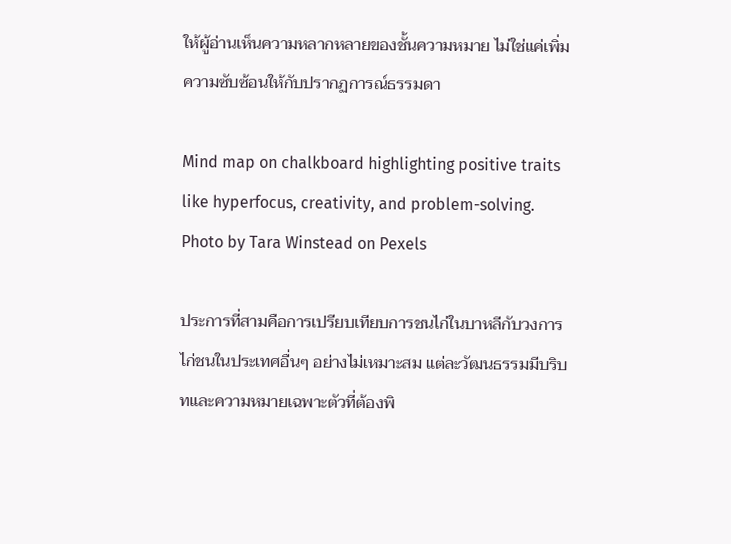ให้ผู้อ่านเห็นความหลากหลายของชั้นความหมาย ไม่ใช่แค่เพิ่มความซับซ้อนให้กับปรากฏการณ์ธรรมดา

Mind map on chalkboard highlighting positive traits like hyperfocus, creativity, and problem-solving.
Photo by Tara Winstead on Pexels

ประการที่สามคือการเปรียบเทียบการชนไก่ในบาหลีกับวงการไก่ชนในประเทศอื่นๆ อย่างไม่เหมาะสม แต่ละวัฒนธรรมมีบริบทและความหมายเฉพาะตัวที่ต้องพิ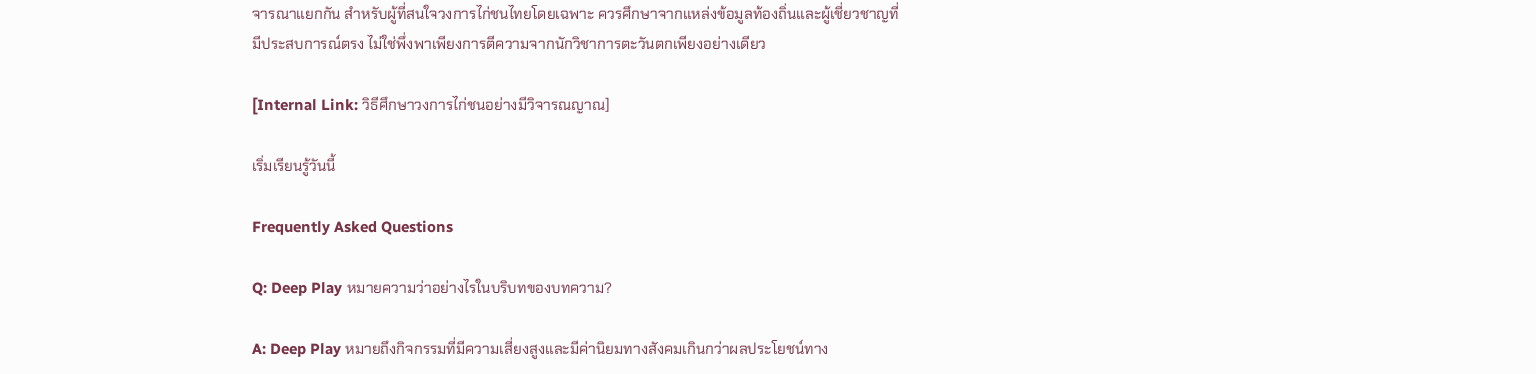จารณาแยกกัน สำหรับผู้ที่สนใจวงการไก่ชนไทยโดยเฉพาะ ควรศึกษาจากแหล่งข้อมูลท้องถิ่นและผู้เชี่ยวชาญที่มีประสบการณ์ตรง ไม่ใช่พึ่งพาเพียงการตีความจากนักวิชาการตะวันตกเพียงอย่างเดียว

[Internal Link: วิธีศึกษาวงการไก่ชนอย่างมีวิจารณญาณ]

เริ่มเรียนรู้วันนี้

Frequently Asked Questions

Q: Deep Play หมายความว่าอย่างไรในบริบทของบทความ?

A: Deep Play หมายถึงกิจกรรมที่มีความเสี่ยงสูงและมีค่านิยมทางสังคมเกินกว่าผลประโยชน์ทาง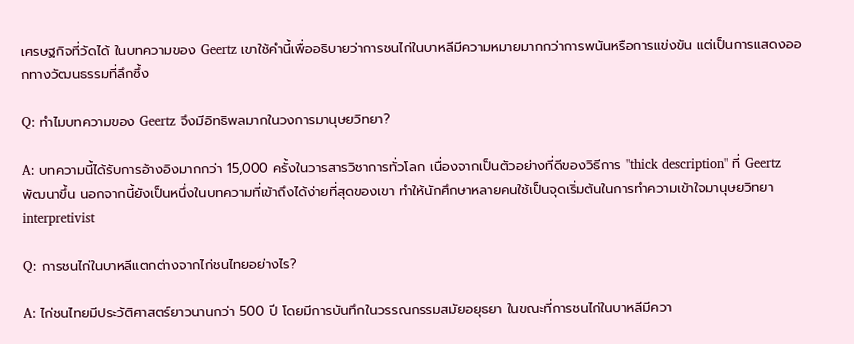เศรษฐกิจที่วัดได้ ในบทความของ Geertz เขาใช้คำนี้เพื่ออธิบายว่าการชนไก่ในบาหลีมีความหมายมากกว่าการพนันหรือการแข่งขัน แต่เป็นการแสดงออกทางวัฒนธรรมที่ลึกซึ้ง

Q: ทำไมบทความของ Geertz จึงมีอิทธิพลมากในวงการมานุษยวิทยา?

A: บทความนี้ได้รับการอ้างอิงมากกว่า 15,000 ครั้งในวารสารวิชาการทั่วโลก เนื่องจากเป็นตัวอย่างที่ดีของวิธีการ "thick description" ที่ Geertz พัฒนาขึ้น นอกจากนี้ยังเป็นหนึ่งในบทความที่เข้าถึงได้ง่ายที่สุดของเขา ทำให้นักศึกษาหลายคนใช้เป็นจุดเริ่มต้นในการทำความเข้าใจมานุษยวิทยา interpretivist

Q: การชนไก่ในบาหลีแตกต่างจากไก่ชนไทยอย่างไร?

A: ไก่ชนไทยมีประวัติศาสตร์ยาวนานกว่า 500 ปี โดยมีการบันทึกในวรรณกรรมสมัยอยุธยา ในขณะที่การชนไก่ในบาหลีมีควา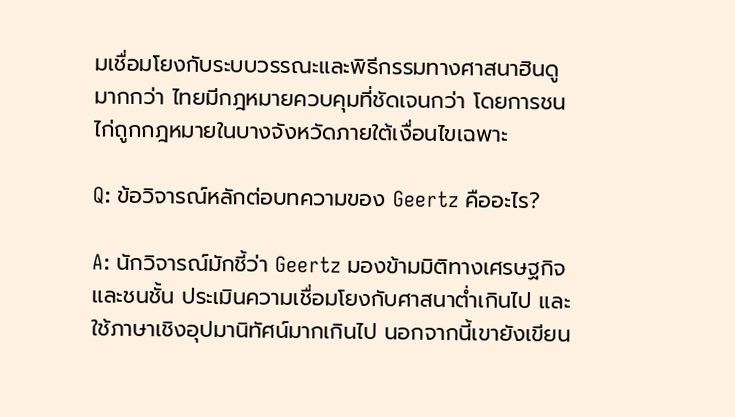มเชื่อมโยงกับระบบวรรณะและพิธีกรรมทางศาสนาฮินดูมากกว่า ไทยมีกฎหมายควบคุมที่ชัดเจนกว่า โดยการชนไก่ถูกกฎหมายในบางจังหวัดภายใต้เงื่อนไขเฉพาะ

Q: ข้อวิจารณ์หลักต่อบทความของ Geertz คืออะไร?

A: นักวิจารณ์มักชี้ว่า Geertz มองข้ามมิติทางเศรษฐกิจและชนชั้น ประเมินความเชื่อมโยงกับศาสนาต่ำเกินไป และใช้ภาษาเชิงอุปมานิทัศน์มากเกินไป นอกจากนี้เขายังเขียน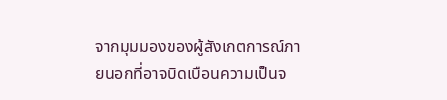จากมุมมองของผู้สังเกตการณ์ภายนอกที่อาจบิดเบือนความเป็นจ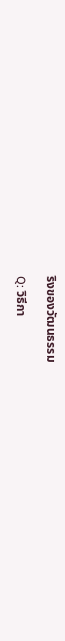ริงของวัฒนธรรม

Q: วิธีกา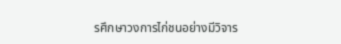รศึกษาวงการไก่ชนอย่างมีวิจาร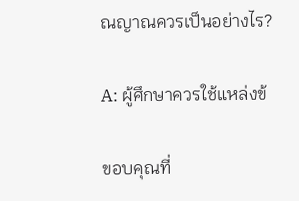ณญาณควรเป็นอย่างไร?

A: ผู้ศึกษาควรใช้แหล่งข้

ขอบคุณที่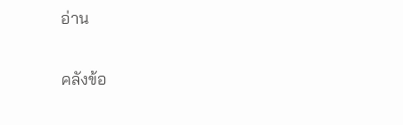อ่าน

คลังข้อ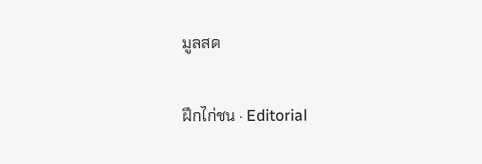มูลสด

ฝึกไก่ชน · Editorial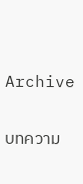Archive

บทความ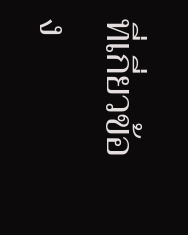ที่เกี่ยวข้อง